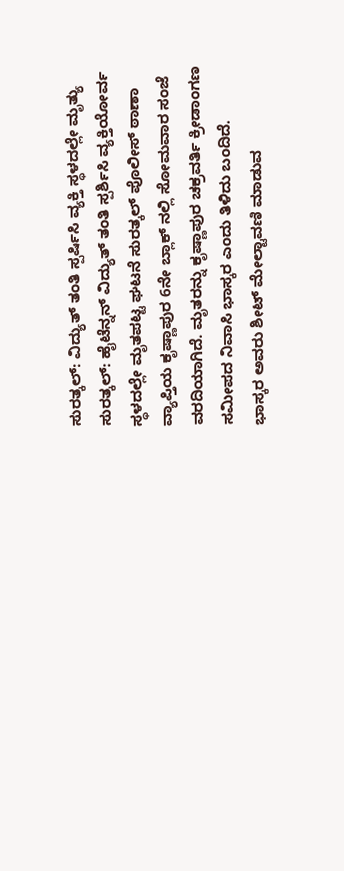ಸುರತ್ಕಲ್: ವಿದ್ಯುತ್ ತಂತಿ ಸ್ಪರ್ಷಿಸಿ ವ್ಯಕ್ತಿ ಸ್ಥಳದಲ್ಲೇ ಮೃತ್ಯು
ಸುರತ್ಕಲ್: ಹೈಟೆನ್ನನ್ ವಿದ್ಯುತ್ ತಂತಿ ಸ್ಪರ್ಶಿಸಿ ವ್ಯಕ್ತಿಯೋರ್ವ ಸ್ಥಳದಲ್ಲೇ ಮೃತಪಟ್ಟ ಘಟನೆ ಸುರತ್ಕಲ್ ಪೊಲೀಸ್ ಠಾಣಾ ವ್ಯಾಪ್ತಿಯ ಕೃಷ್ಣಾಪುರ 6ನೇ ಬ್ಲಾಕ್ ನಲ್ಲಿ ಸೋಮವಾರ ಸಂಜೆ ವರದಿಯಾಗಿದೆ. ಮೃತರನ್ನು ಕೃಷ್ಣಾಪುರ ಚಕ್ರವರ್ತಿ ಕ್ರೀಡಾಂಗಣ ಸಮೀಪದ ನಿವಾಸಿ ಭಾಸ್ಕರ ಎಂದು ತಿಳಿದು ಬಂದಿದೆ.
ಭಾಸ್ಕರ ಅವರು ಶೀಟ್ ಮೇಲ್ಟಾವಣಿ ಮಾಡುವ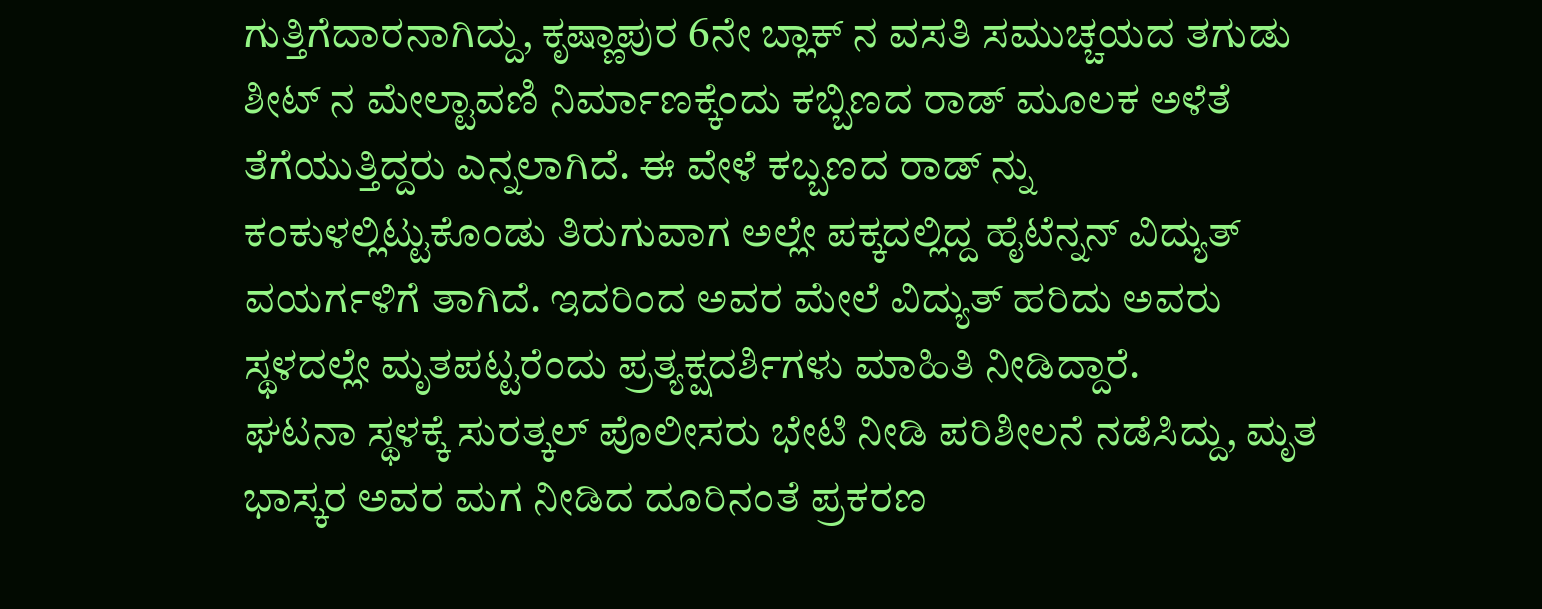ಗುತ್ತಿಗೆದಾರನಾಗಿದ್ದು, ಕೃಷ್ಣಾಪುರ 6ನೇ ಬ್ಲಾಕ್ ನ ವಸತಿ ಸಮುಚ್ಚಯದ ತಗುಡು ಶೀಟ್ ನ ಮೇಲ್ಟಾವಣಿ ನಿರ್ಮಾಣಕ್ಕೆಂದು ಕಬ್ಬಿಣದ ರಾಡ್ ಮೂಲಕ ಅಳೆತೆ ತೆಗೆಯುತ್ತಿದ್ದರು ಎನ್ನಲಾಗಿದೆ. ಈ ವೇಳೆ ಕಬ್ಬಣದ ರಾಡ್ ನ್ನು ಕಂಕುಳಲ್ಲಿಟ್ಟುಕೊಂಡು ತಿರುಗುವಾಗ ಅಲ್ಲೇ ಪಕ್ಕದಲ್ಲಿದ್ದ ಹೈಟೆನ್ನನ್ ವಿದ್ಯುತ್ ವಯರ್ಗಳಿಗೆ ತಾಗಿದೆ. ಇದರಿಂದ ಅವರ ಮೇಲೆ ವಿದ್ಯುತ್ ಹರಿದು ಅವರು ಸ್ಥಳದಲ್ಲೇ ಮೃತಪಟ್ಟರೆಂದು ಪ್ರತ್ಯಕ್ಷದರ್ಶಿಗಳು ಮಾಹಿತಿ ನೀಡಿದ್ದಾರೆ.
ಘಟನಾ ಸ್ಥಳಕ್ಕೆ ಸುರತ್ಕಲ್ ಪೊಲೀಸರು ಭೇಟಿ ನೀಡಿ ಪರಿಶೀಲನೆ ನಡೆಸಿದ್ದು, ಮೃತ ಭಾಸ್ಕರ ಅವರ ಮಗ ನೀಡಿದ ದೂರಿನಂತೆ ಪ್ರಕರಣ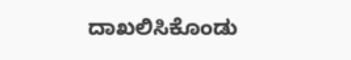ದಾಖಲಿಸಿಕೊಂಡು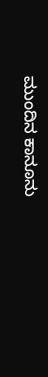ಮುಂದಿನ ಕಾನೂನು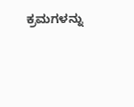ಕ್ರಮಗಳನ್ನು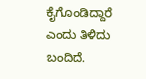ಕೈಗೊಂಡಿದ್ದಾರೆ ಎಂದು ತಿಳಿದು ಬಂದಿದೆ.